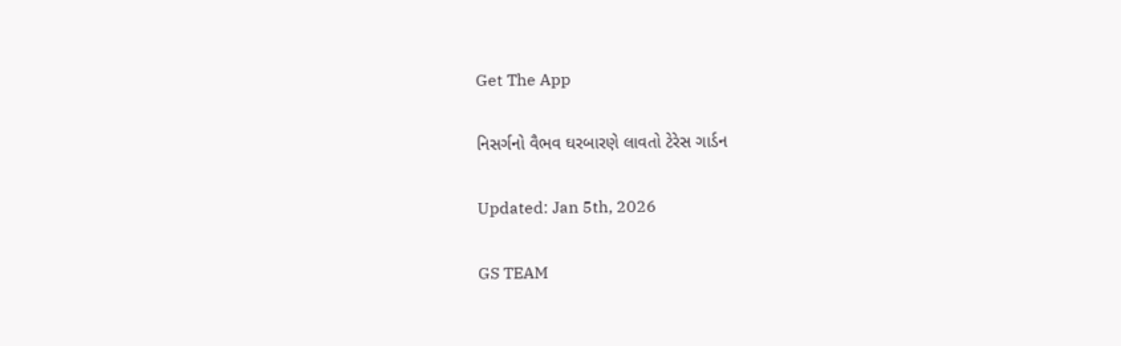Get The App

નિસર્ગનો વૈભવ ઘરબારણે લાવતો ટેરેસ ગાર્ડન

Updated: Jan 5th, 2026

GS TEAM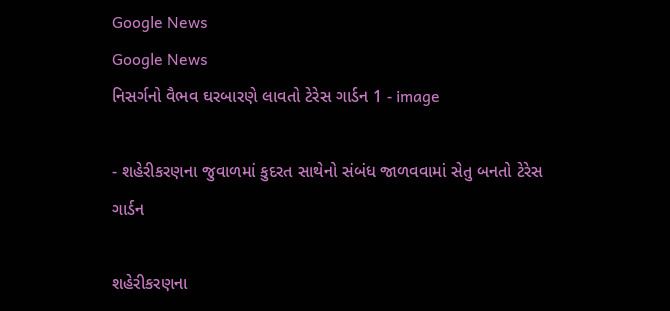Google News
Google News
નિસર્ગનો વૈભવ ઘરબારણે લાવતો ટેરેસ ગાર્ડન 1 - image

- શહેરીકરણના જુવાળમાં કુદરત સાથેનો સંબંધ જાળવવામાં સેતુ બનતો ટેરેસ ગાર્ડન

શહેરીકરણના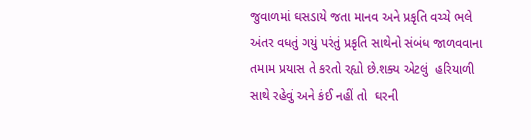જુવાળમાં ઘસડાયે જતા માનવ અને પ્રકૃતિ વચ્ચે ભલે અંતર વધતું ગયું પરંતું પ્રકૃતિ સાથેનો સંબંધ જાળવવાના  તમામ પ્રયાસ તે કરતો રહ્યો છે.શક્ય એટલું  હરિયાળી સાથે રહેવું અને કંઈ નહીં તો  ઘરની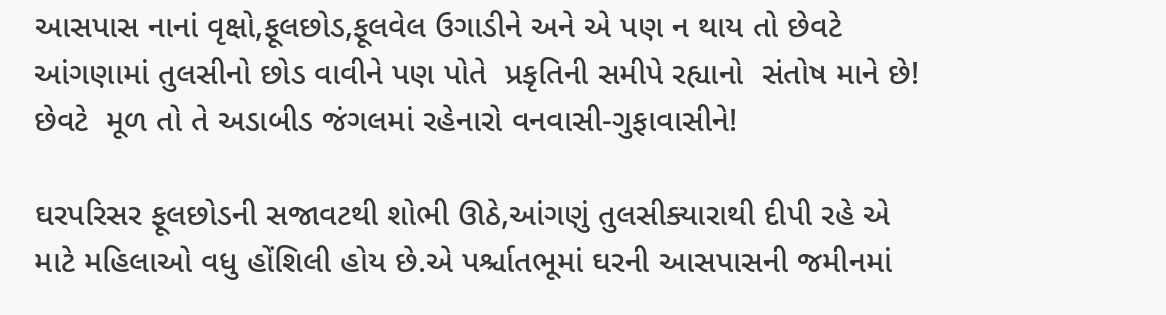આસપાસ નાનાં વૃક્ષો,ફૂલછોડ,ફૂલવેલ ઉગાડીને અને એ પણ ન થાય તો છેવટે  આંગણામાં તુલસીનો છોડ વાવીને પણ પોતે  પ્રકૃતિની સમીપે રહ્યાનો  સંતોષ માને છે! છેવટે  મૂળ તો તે અડાબીડ જંગલમાં રહેનારો વનવાસી-ગુફાવાસીને!

ઘરપરિસર ફૂલછોડની સજાવટથી શોભી ઊઠે,આંગણું તુલસીક્યારાથી દીપી રહે એ માટે મહિલાઓ વધુ હોંશિલી હોય છે.એ પર્શ્ચાતભૂમાં ઘરની આસપાસની જમીનમાં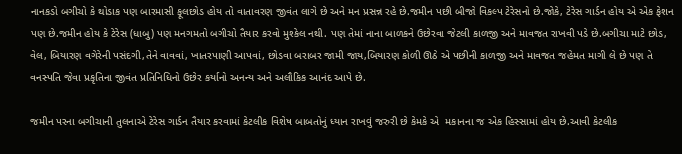નાનકડો બગીચો કે થોડાક પણ બારમાસી ફૂલછોડ હોય તો વાતાવરણ જીવંત લાગે છે અને મન પ્રસન્ન રહે છે.જમીન પછી બીજો વિકલ્પ ટેરેસનો છે.જોકે, ટેરેસ ગાર્ડન હોય એ એક ફેશન પણ છે.જમીન હોય કે ટેરેસ (ધાબુ) પણ મનગમતો બગીચો તૈયાર કરવો મુશ્કેલ નથી. પણ તેમાં નાના બાળકને ઉછેરવા જેટલી કાળજી અને માવજત રાખવી પડે છે.બગીચા માટે છોડ, વેલ, બિયારણ વગેરેની પસંદગી,તેને વાવવાં, ખાતરપાણી આપવાં, છોડવા બરાબર જામી જાય,બિયારણ કોળી ઊઠે એ પછીની કાળજી અને માવજત જહેમત માગી લે છે પણ તે વનસ્પતિ જેવા પ્રકૃતિના જીવંત પ્રતિનિધિનો ઉછેર કર્યાનો અનન્ય અને અલૌકિક આનંદ આપે છે.

જમીન પરના બગીચાની તુલનાએ ટેરેસ ગાર્ડન તૈયાર કરવામાં કેટલીક વિશેષ બાબતોનું ધ્યાન રાખવું જરુરી છે કેમકે એ  મકાનના જ એક હિસ્સામાં હોય છે.આવી કેટલીક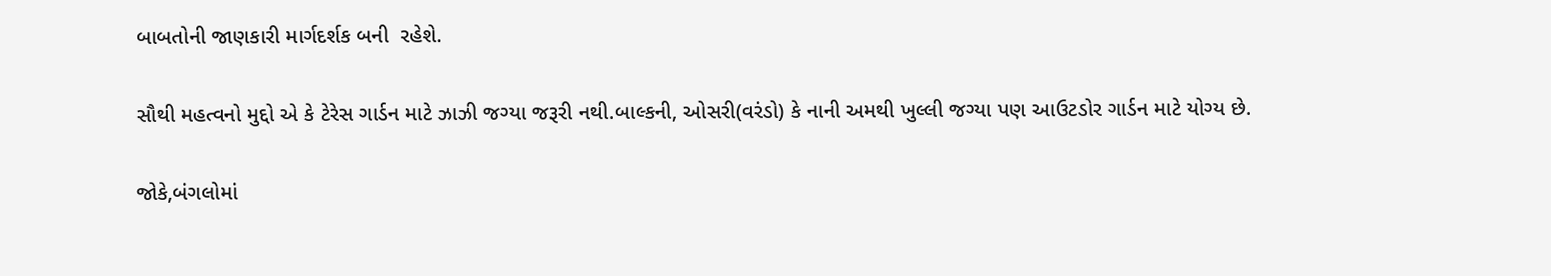બાબતોની જાણકારી માર્ગદર્શક બની  રહેશે.

સૌથી મહત્વનો મુદ્દો એ કે ટેરેસ ગાર્ડન માટે ઝાઝી જગ્યા જરૂરી નથી.બાલ્કની, ઓસરી(વરંડો) કે નાની અમથી ખુલ્લી જગ્યા પણ આઉટડોર ગાર્ડન માટે યોગ્ય છે.

જોકે,બંગલોમાં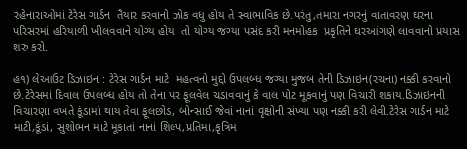રહેનારાઓમાં ટેરેસ ગાર્ડન  તૈયાર કરવાનો ઝોક વધુ હોય તે સ્વાભાવિક છે.પરંતુ,તમારા નગરનું વાતાવરણ ઘરના પરિસરમાં હરિયાળી ખીલવવાને યોગ્ય હોય  તો યોગ્ય જગ્યા પસંદ કરી મનમોહક  પ્રકૃતિને ઘરઆંગણે લાવવાનો પ્રયાસ શરુ કરો.

હ૧) લેઆઉટ ડિઝાઇન : ટેરેસ ગાર્ડન માટે  મહત્વનો મુદ્દો ઉપલબ્ધ જગ્યા મુજબ તેની ડિઝાઇન(રચના) નક્કી કરવાનો છે.ટેરેસમાં દિવાલ ઉપલબ્ધ હોય તો તેના પર ફૂલવેલ ચડાવવાનું કે વાલ પોટ મૂકવાનું પણ વિચારી શકાય.ડિઝાઇનની વિચારણા વખતે કૂંડામાં થાય તેવા ફૂલછોડ, બોન્સાઈ જેવાં નાનાં વૃક્ષોની સંખ્યા પણ નક્કી કરી લેવી.ટેરેસ ગાર્ડન માટે માટી,કૂંડાં, સુશોભન માટે મૂકાતાં નાનાં શિલ્પ,પ્રતિમા,કૃત્રિમ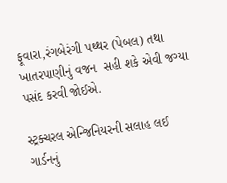ફૂવારા,રંગબેરંગી પથ્થર (પેબલ) તથા ખાતરપાણીનું વજન  સહી શકે એવી જગ્યા  પસંદ કરવી જોઈએ.

સ્ટ્રક્ચરલ એન્જિનિયરની સલાહ લઈ ગાર્ડનનું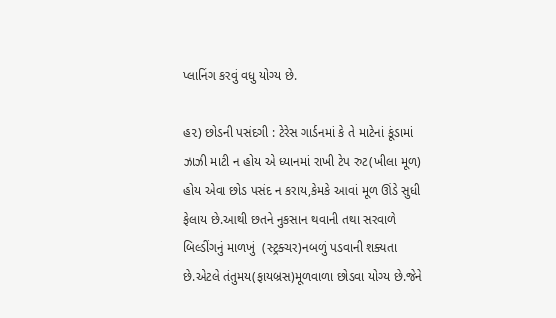પ્લાનિંગ કરવું વધુ યોગ્ય છે.

હ૨) છોડની પસંદગી : ટેરેસ ગાર્ડનમાં કે તે માટેનાં કૂંડામાં ઝાઝી માટી ન હોય એ ધ્યાનમાં રાખી ટેપ રુટ(ખીલા મૂળ) હોય એવા છોડ પસંદ ન કરાય,કેમકે આવાં મૂળ ઊંડે સુધી ફેલાય છે.આથી છતને નુકસાન થવાની તથા સરવાળે બિલ્ડીંગનું માળખું  (સ્ટ્રક્ચર)નબળું પડવાની શક્યતા છે.એટલે તંતુમય(ફાયબ્રસ)મૂળવાળા છોડવા યોગ્ય છે.જેને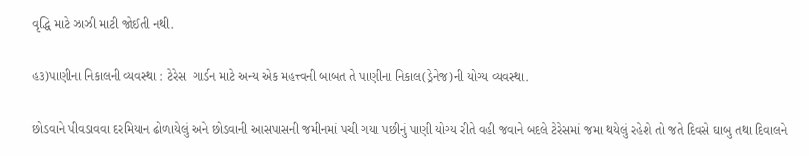વૃદ્ધિ માટે ઝાઝી માટી જોઈતી નથી.

હ૩)પાણીના નિકાલની વ્યવસ્થા : ટેરેસ  ગાર્ડન માટે અન્ય એક મહત્ત્વની બાબત તે પાણીના નિકાલ(ડ્રેનેજ)ની યોગ્ય વ્યવસ્થા.

છોડવાને પીવડાવવા દરમિયાન ઢોળાયેલું અને છોડવાની આસપાસની જમીનમાં પચી ગયા પછીનું પાણી યોગ્ય રીતે વહી જવાને બદલે ટેરેસમાં જમા થયેલું રહેશે તો જતે દિવસે ઘાબુ તથા દિવાલને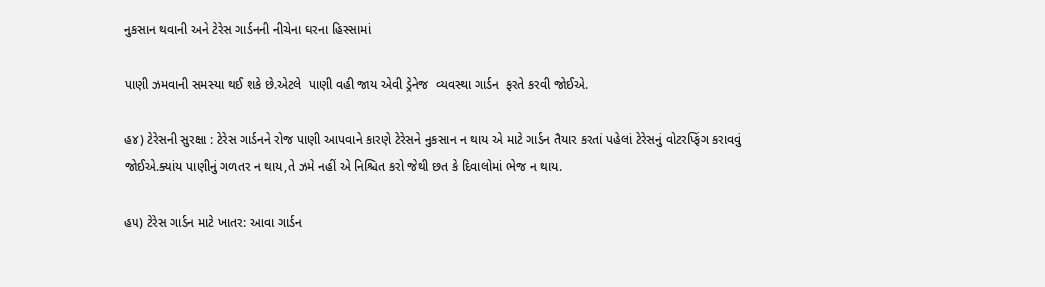નુકસાન થવાની અને ટેરેસ ગાર્ડનની નીચેના ઘરના હિસ્સામાં

પાણી ઝમવાની સમસ્યા થઈ શકે છે.એટલે  પાણી વહી જાય એવી ડ્રેનેજ  વ્યવસ્થા ગાર્ડન  ફરતે કરવી જોઈએ.

હ૪) ટેરેસની સુરક્ષા : ટેરેસ ગાર્ડનને રોજ પાણી આપવાને કારણે ટેરેસને નુકસાન ન થાય એ માટે ગાર્ડન તૈયાર કરતાં પહેલાં ટેરેસનું વોટરપ્ફિંગ કરાવવું જોઈએ.ક્યાંય પાણીનું ગળતર ન થાય,તે ઝમે નહીં એ નિશ્ચિત કરો જેથી છત કે દિવાલોમાં ભેજ ન થાય.

હ૫) ટેરેસ ગાર્ડન માટે ખાતર: આવા ગાર્ડન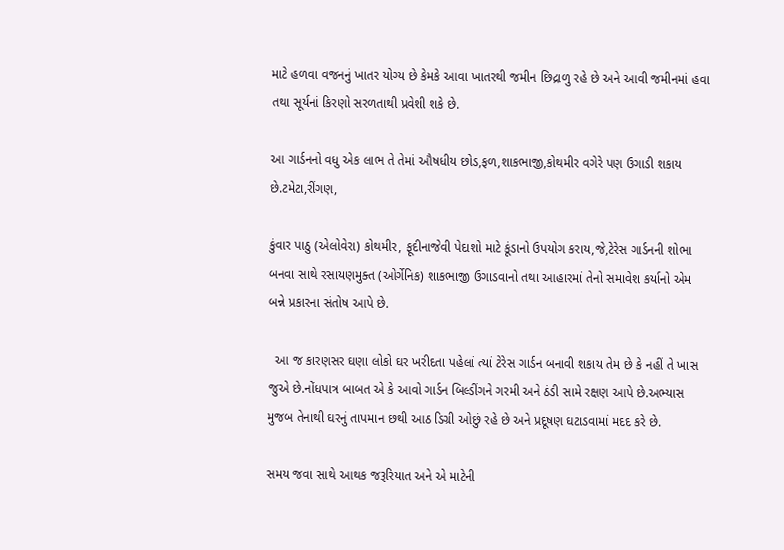માટે હળવા વજનનું ખાતર યોગ્ય છે કેમકે આવા ખાતરથી જમીન છિદ્રાળુ રહે છે અને આવી જમીનમાં હવા તથા સૂર્યનાં કિરણો સરળતાથી પ્રવેશી શકે છે.

આ ગાર્ડનનો વધુ એક લાભ તે તેમાં ઔષધીય છોડ,ફળ,શાકભાજી,કોથમીર વગેરે પણ ઉગાડી શકાય છે.ટમેટા,રીંગણ,

કુંવાર પાઠુ (એલોવેરા) કોથમીર, ફૂદીનાજેવી પેદાશો માટે કૂંડાનો ઉપયોગ કરાય,જે,ટેરેસ ગાર્ડનની શોભા બનવા સાથે રસાયણમુક્ત (ઓર્ગેનિક) શાકભાજી ઉગાડવાનો તથા આહારમાં તેનો સમાવેશ કર્યાનો એમ બન્ને પ્રકારના સંતોષ આપે છે.

  આ જ કારણસર ઘણા લોકો ઘર ખરીદતા પહેલાં ત્યાં ટેરેસ ગાર્ડન બનાવી શકાય તેમ છે કે નહીં તે ખાસ જુએ છે.નોંધપાત્ર બાબત એ કે આવો ગાર્ડન બિલ્ડીંગને ગરમી અને ઠંડી સામે રક્ષણ આપે છે.અભ્યાસ મુજબ તેનાથી ઘરનું તાપમાન છથી આઠ ડિગ્રી ઓછું રહે છે અને પ્રદૂષણ ઘટાડવામાં મદદ કરે છે.

સમય જવા સાથે આથક જરૂરિયાત અને એ માટેની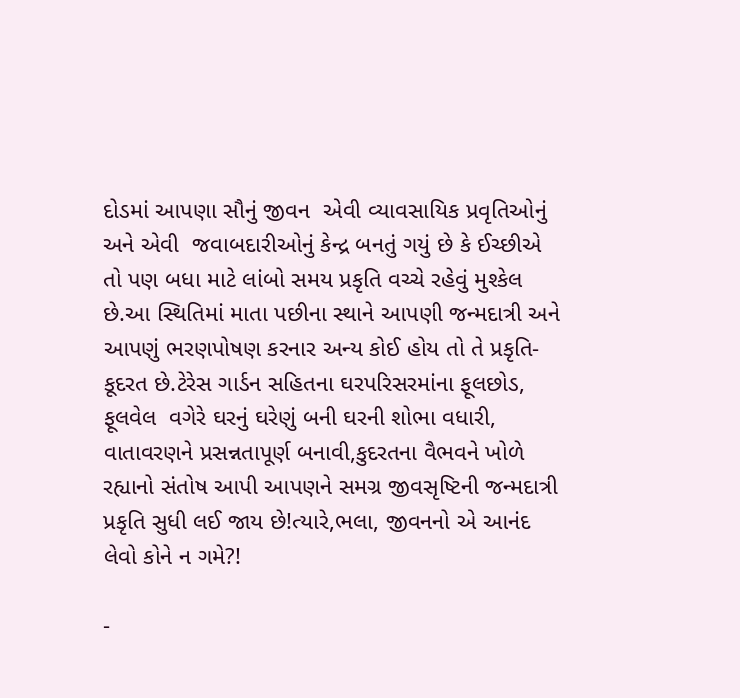દોડમાં આપણા સૌનું જીવન  એવી વ્યાવસાયિક પ્રવૃતિઓનું અને એવી  જવાબદારીઓનું કેન્દ્ર બનતું ગયું છે કે ઈચ્છીએ તો પણ બધા માટે લાંબો સમય પ્રકૃતિ વચ્ચે રહેવું મુશ્કેલ છે.આ સ્થિતિમાં માતા પછીના સ્થાને આપણી જન્મદાત્રી અને આપણું ભરણપોષણ કરનાર અન્ય કોઈ હોય તો તે પ્રકૃતિ-કૂદરત છે.ટેરેસ ગાર્ડન સહિતના ઘરપરિસરમાંના ફૂલછોડ, ફૂલવેલ  વગેરે ઘરનું ઘરેણું બની ઘરની શોભા વધારી, વાતાવરણને પ્રસન્નતાપૂર્ણ બનાવી,કુદરતના વૈભવને ખોળે રહ્યાનો સંતોષ આપી આપણને સમગ્ર જીવસૃષ્ટિની જન્મદાત્રી પ્રકૃતિ સુધી લઈ જાય છે!ત્યારે,ભલા, જીવનનો એ આનંદ લેવો કોને ન ગમે?!

-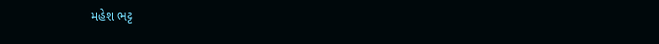મહેશ ભટ્ટ